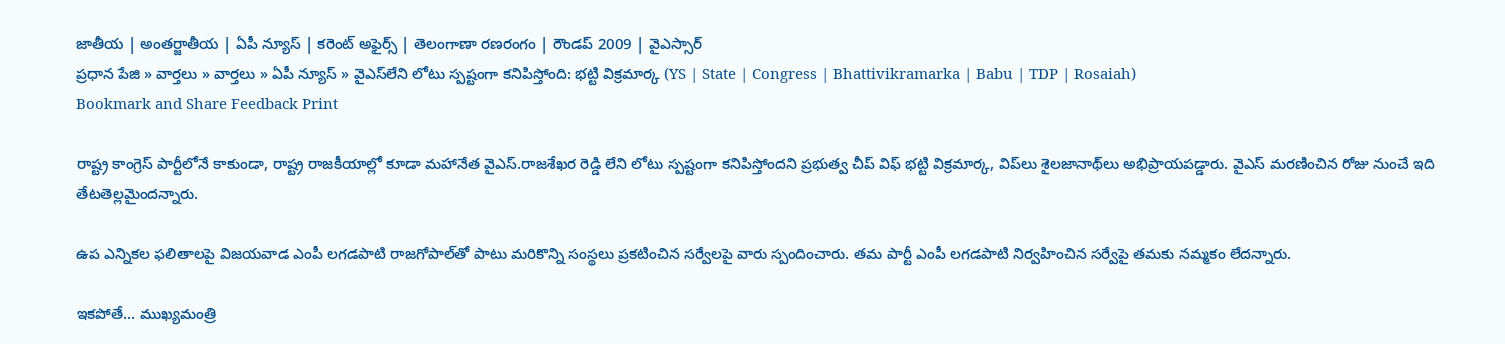జాతీయ | అంతర్జాతీయ | ఏపీ న్యూస్ | కరెంట్ అఫైర్స్ | తెలంగాణా రణరంగం | రౌండప్ 2009 | వైఎస్సార్
ప్రధాన పేజి » వార్తలు » వార్తలు » ఏపీ న్యూస్ » వైఎస్‌లేని లోటు స్పష్టంగా కనిపిస్తోంది: భట్టి విక్రమార్క (YS | State | Congress | Bhattivikramarka | Babu | TDP | Rosaiah)
Bookmark and Share Feedback Print

రాష్ట్ర కాంగ్రెస్ పార్టీలోనే కాకుండా, రాష్ట్ర రాజకీయాల్లో కూడా మహానేత వైఎస్.రాజశేఖర రెడ్డి లేని లోటు స్పష్టంగా కనిపిస్తోందని ప్రభుత్వ చీప్ విఫ్ భట్టి విక్రమార్క, విప్‌లు శైలజానాథ్‌లు అభిప్రాయపడ్డారు. వైఎస్ మరణించిన రోజు నుంచే ఇది తేటతెల్లమైందన్నారు.

ఉప ఎన్నికల ఫలితాలపై విజయవాడ ఎంపీ లగడపాటి రాజగోపాల్‌తో పాటు మరికొన్ని సంస్థలు ప్రకటించిన సర్వేలపై వారు స్పందించారు. తమ పార్టీ ఎంపీ లగడపాటి నిర్వహించిన సర్వేపై తమకు నమ్మకం లేదన్నారు.

ఇకపోతే... ముఖ్యమంత్రి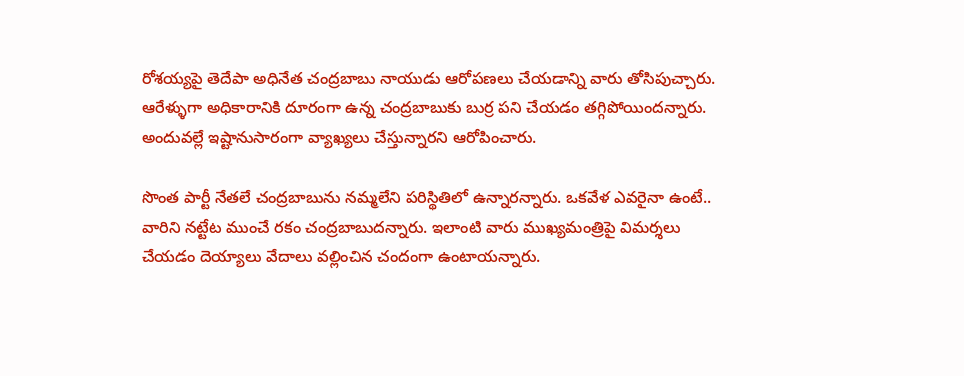రోశయ్యపై తెదేపా అధినేత చంద్రబాబు నాయుడు ఆరోపణలు చేయడాన్ని వారు తోసిపుచ్చారు. ఆరేళ్ళుగా అధికారానికి దూరంగా ఉన్న చంద్రబాబుకు బుర్ర పని చేయడం తగ్గిపోయిందన్నారు. అందువల్లే ఇష్టానుసారంగా వ్యాఖ్యలు చేస్తున్నారని ఆరోపించారు.

సొంత పార్టీ నేతలే చంద్రబాబును నమ్మలేని పరిస్థితిలో ఉన్నారన్నారు. ఒకవేళ ఎవరైనా ఉంటే.. వారిని నట్టేట ముంచే రకం చంద్రబాబుదన్నారు. ఇలాంటి వారు ముఖ్యమంత్రిపై విమర్శలు చేయడం దెయ్యాలు వేదాలు వల్లించిన చందంగా ఉంటాయన్నారు.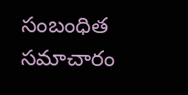సంబంధిత సమాచారం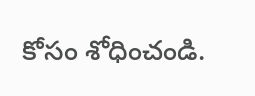కోసం శోధించండి.